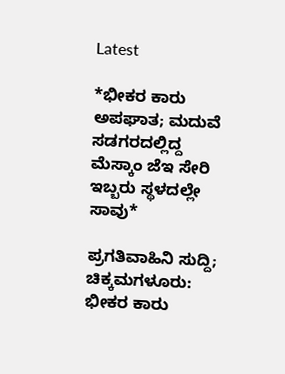Latest

*ಭೀಕರ ಕಾರು ಅಪಘಾತ; ಮದುವೆ ಸಡಗರದಲ್ಲಿದ್ದ ಮೆಸ್ಕಾಂ ಜೆಇ ಸೇರಿ ಇಬ್ಬರು ಸ್ಥಳದಲ್ಲೇ ಸಾವು*

ಪ್ರಗತಿವಾಹಿನಿ ಸುದ್ದಿ; ಚಿಕ್ಕಮಗಳೂರು: ಭೀಕರ ಕಾರು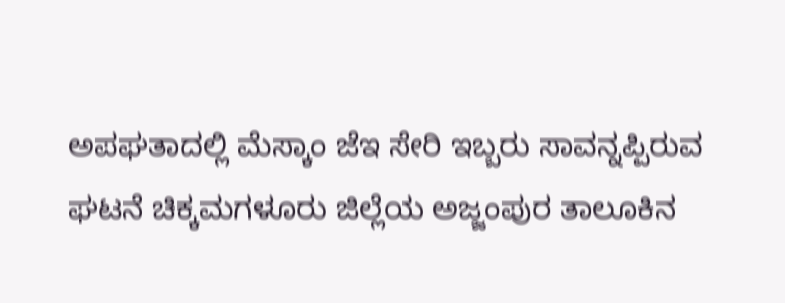ಅಪಘತಾದಲ್ಲಿ ಮೆಸ್ಕಾಂ ಜೆಇ ಸೇರಿ ಇಬ್ಬರು ಸಾವನ್ನಪ್ಪಿರುವ ಘಟನೆ ಚಿಕ್ಕಮಗಳೂರು ಜಿಲ್ಲೆಯ ಅಜ್ಜಂಪುರ ತಾಲೂಕಿನ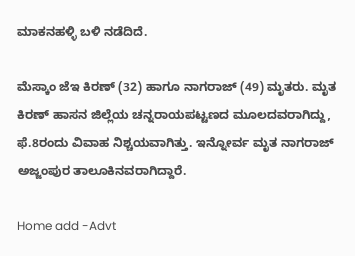ಮಾಕನಹಳ್ಳಿ ಬಳಿ ನಡೆದಿದೆ.

ಮೆಸ್ಕಾಂ ಜೆಇ ಕಿರಣ್ (32) ಹಾಗೂ ನಾಗರಾಜ್ (49) ಮೃತರು. ಮೃತ ಕಿರಣ್ ಹಾಸನ ಜಿಲ್ಲೆಯ ಚನ್ನರಾಯಪಟ್ಟಣದ ಮೂಲದವರಾಗಿದ್ದು, ಫೆ.8ರಂದು ವಿವಾಹ ನಿಶ್ಚಯವಾಗಿತ್ತು. ಇನ್ನೋರ್ವ ಮೃತ ನಾಗರಾಜ್ ಅಜ್ಜಂಪುರ ತಾಲೂಕಿನವರಾಗಿದ್ದಾರೆ.

Home add -Advt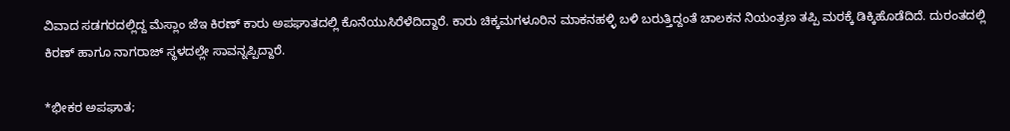ವಿವಾದ ಸಡಗರದಲ್ಲಿದ್ದ ಮೆಸ್ಲಾಂ ಜೆಇ ಕಿರಣ್ ಕಾರು ಅಪಘಾತದಲ್ಲಿ ಕೊನೆಯುಸಿರೆಳೆದಿದ್ದಾರೆ. ಕಾರು ಚಿಕ್ಕಮಗಳೂರಿನ ಮಾಕನಹಳ್ಳಿ ಬಳಿ ಬರುತ್ತಿದ್ದಂತೆ ಚಾಲಕನ ನಿಯಂತ್ರಣ ತಪ್ಪಿ ಮರಕ್ಕೆ ಡಿಕ್ಕಿಹೊಡೆದಿದೆ. ದುರಂತದಲ್ಲಿ ಕಿರಣ್ ಹಾಗೂ ನಾಗರಾಜ್ ಸ್ಥಳದಲ್ಲೇ ಸಾವನ್ನಪ್ಪಿದ್ದಾರೆ.

*ಭೀಕರ ಅಪಘಾತ;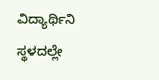ವಿದ್ಯಾರ್ಥಿನಿ ಸ್ಥಳದಲ್ಲೇ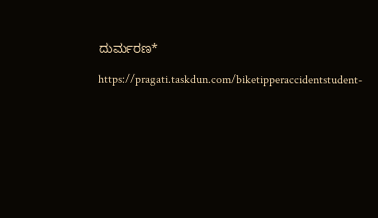ದುರ್ಮರಣ*

https://pragati.taskdun.com/biketipperaccidentstudent-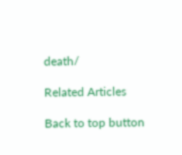death/

Related Articles

Back to top button